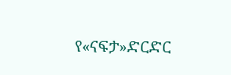የ«ናፍታ»ድርድር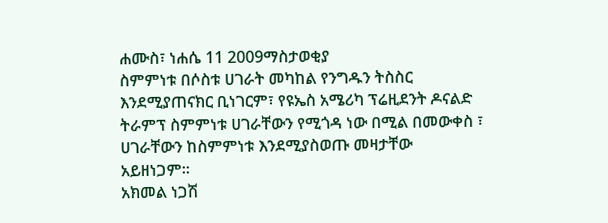ሐሙስ፣ ነሐሴ 11 2009ማስታወቂያ
ስምምነቱ በሶስቱ ሀገራት መካከል የንግዱን ትስስር እንደሚያጠናክር ቢነገርም፣ የዩኤስ አሜሪካ ፕሬዚደንት ዶናልድ ትራምፕ ስምምነቱ ሀገራቸውን የሚጎዳ ነው በሚል በመውቀስ ፣ ሀገራቸውን ከስምምነቱ እንደሚያስወጡ መዛታቸው አይዘነጋም።
አክመል ነጋሽ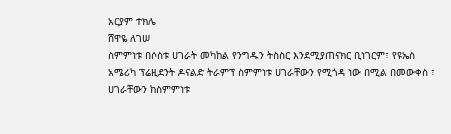አርያም ተክሌ
ሸዋዬ ለገሠ
ስምምነቱ በሶስቱ ሀገራት መካከል የንግዱን ትስስር እንደሚያጠናክር ቢነገርም፣ የዩኤስ አሜሪካ ፕሬዚደንት ዶናልድ ትራምፕ ስምምነቱ ሀገራቸውን የሚጎዳ ነው በሚል በመውቀስ ፣ ሀገራቸውን ከስምምነቱ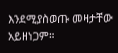እንደሚያስወጡ መዛታቸው አይዘነጋም።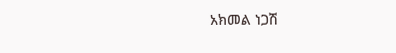አክመል ነጋሽ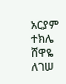አርያም ተክሌ
ሸዋዬ ለገሠ